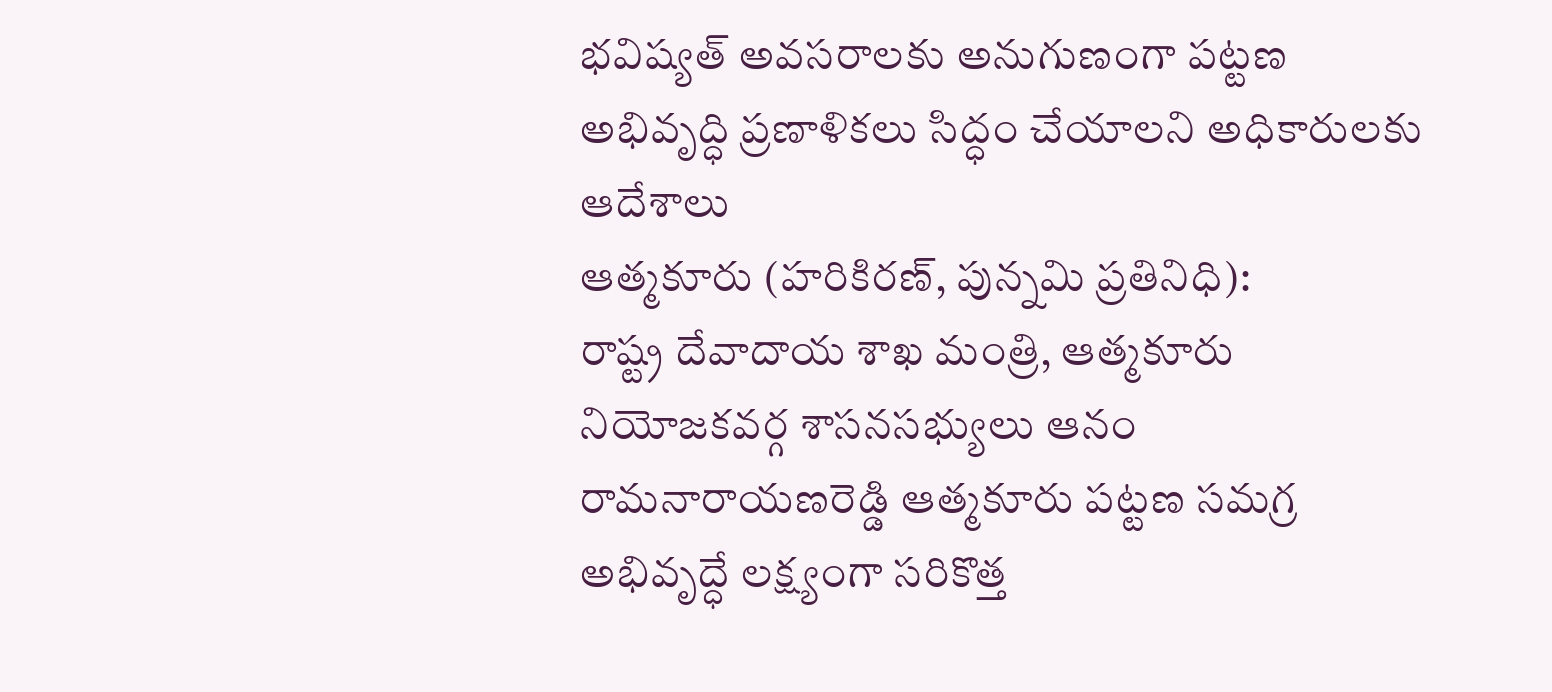భవిష్యత్ అవసరాలకు అనుగుణంగా పట్టణ అభివృద్ధి ప్రణాళికలు సిద్ధం చేయాలని అధికారులకు ఆదేశాలు
ఆత్మకూరు (హరికిరణ్, పున్నమి ప్రతినిధి):
రాష్ట్ర దేవాదాయ శాఖ మంత్రి, ఆత్మకూరు నియోజకవర్గ శాసనసభ్యులు ఆనం రామనారాయణరెడ్డి ఆత్మకూరు పట్టణ సమగ్ర అభివృద్ధే లక్ష్యంగా సరికొత్త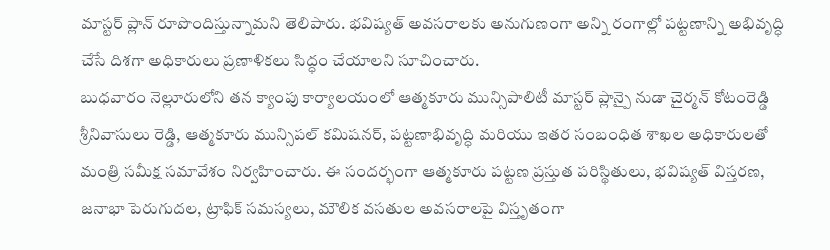మాస్టర్ ప్లాన్ రూపొందిస్తున్నామని తెలిపారు. భవిష్యత్ అవసరాలకు అనుగుణంగా అన్ని రంగాల్లో పట్టణాన్ని అభివృద్ధి చేసే దిశగా అధికారులు ప్రణాళికలు సిద్ధం చేయాలని సూచించారు.
బుధవారం నెల్లూరులోని తన క్యాంపు కార్యాలయంలో ఆత్మకూరు మున్సిపాలిటీ మాస్టర్ ప్లాన్పై నుడా చైర్మన్ కోటంరెడ్డి శ్రీనివాసులు రెడ్డి, ఆత్మకూరు మున్సిపల్ కమిషనర్, పట్టణాభివృద్ధి మరియు ఇతర సంబంధిత శాఖల అధికారులతో మంత్రి సమీక్ష సమావేశం నిర్వహించారు. ఈ సందర్భంగా ఆత్మకూరు పట్టణ ప్రస్తుత పరిస్థితులు, భవిష్యత్ విస్తరణ, జనాభా పెరుగుదల, ట్రాఫిక్ సమస్యలు, మౌలిక వసతుల అవసరాలపై విస్తృతంగా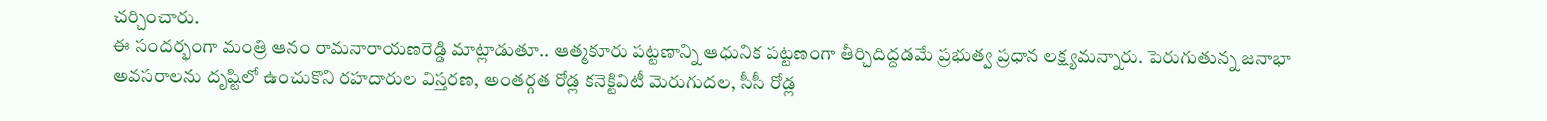చర్చించారు.
ఈ సందర్భంగా మంత్రి ఆనం రామనారాయణరెడ్డి మాట్లాడుతూ.. ఆత్మకూరు పట్టణాన్ని ఆధునిక పట్టణంగా తీర్చిదిద్దడమే ప్రభుత్వ ప్రధాన లక్ష్యమన్నారు. పెరుగుతున్న జనాభా అవసరాలను దృష్టిలో ఉంచుకొని రహదారుల విస్తరణ, అంతర్గత రోడ్ల కనెక్టివిటీ మెరుగుదల, సీసీ రోడ్ల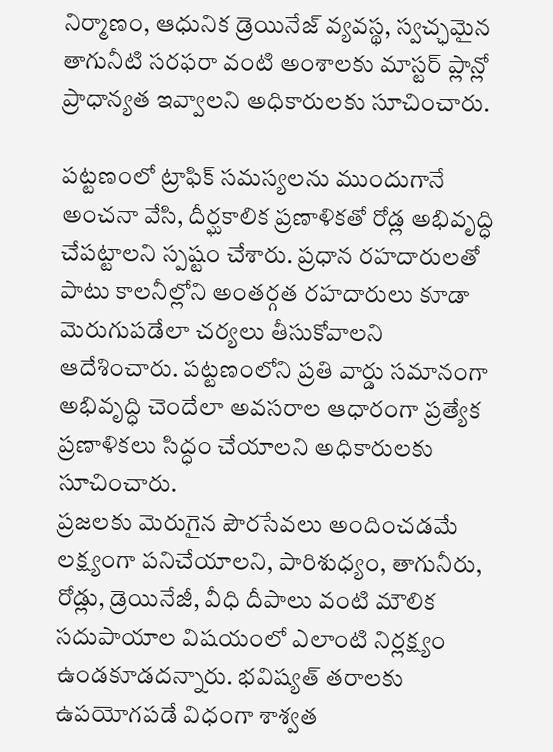నిర్మాణం, ఆధునిక డ్రెయినేజ్ వ్యవస్థ, స్వచ్ఛమైన తాగునీటి సరఫరా వంటి అంశాలకు మాస్టర్ ప్లాన్లో ప్రాధాన్యత ఇవ్వాలని అధికారులకు సూచించారు.

పట్టణంలో ట్రాఫిక్ సమస్యలను ముందుగానే అంచనా వేసి, దీర్ఘకాలిక ప్రణాళికతో రోడ్ల అభివృద్ధి చేపట్టాలని స్పష్టం చేశారు. ప్రధాన రహదారులతో పాటు కాలనీల్లోని అంతర్గత రహదారులు కూడా మెరుగుపడేలా చర్యలు తీసుకోవాలని ఆదేశించారు. పట్టణంలోని ప్రతి వార్డు సమానంగా అభివృద్ధి చెందేలా అవసరాల ఆధారంగా ప్రత్యేక ప్రణాళికలు సిద్ధం చేయాలని అధికారులకు సూచించారు.
ప్రజలకు మెరుగైన పౌరసేవలు అందించడమే లక్ష్యంగా పనిచేయాలని, పారిశుధ్యం, తాగునీరు, రోడ్లు, డ్రెయినేజీ, వీధి దీపాలు వంటి మౌలిక సదుపాయాల విషయంలో ఎలాంటి నిర్లక్ష్యం ఉండకూడదన్నారు. భవిష్యత్ తరాలకు ఉపయోగపడే విధంగా శాశ్వత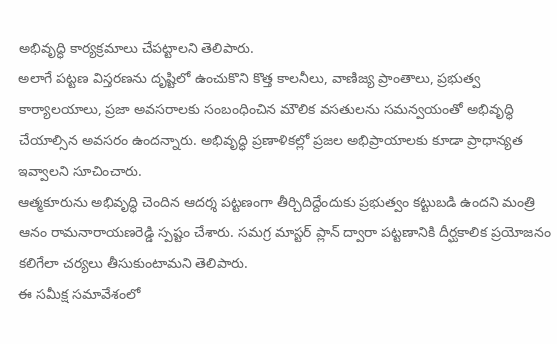అభివృద్ధి కార్యక్రమాలు చేపట్టాలని తెలిపారు.
అలాగే పట్టణ విస్తరణను దృష్టిలో ఉంచుకొని కొత్త కాలనీలు, వాణిజ్య ప్రాంతాలు, ప్రభుత్వ కార్యాలయాలు, ప్రజా అవసరాలకు సంబంధించిన మౌలిక వసతులను సమన్వయంతో అభివృద్ధి చేయాల్సిన అవసరం ఉందన్నారు. అభివృద్ధి ప్రణాళికల్లో ప్రజల అభిప్రాయాలకు కూడా ప్రాధాన్యత ఇవ్వాలని సూచించారు.
ఆత్మకూరును అభివృద్ధి చెందిన ఆదర్శ పట్టణంగా తీర్చిదిద్దేందుకు ప్రభుత్వం కట్టుబడి ఉందని మంత్రి ఆనం రామనారాయణరెడ్డి స్పష్టం చేశారు. సమగ్ర మాస్టర్ ప్లాన్ ద్వారా పట్టణానికి దీర్ఘకాలిక ప్రయోజనం కలిగేలా చర్యలు తీసుకుంటామని తెలిపారు.
ఈ సమీక్ష సమావేశంలో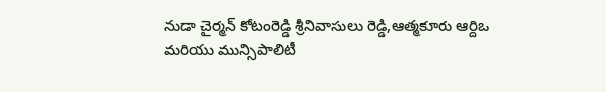నుడా చైర్మన్ కోటంరెడ్డి శ్రీనివాసులు రెడ్డి,ఆత్మకూరు ఆర్దిఒ మరియు మున్సిపాలిటీ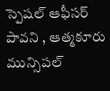స్పెషల్ ఆఫీసర్ పావని , ఆత్మకూరు మున్సిపల్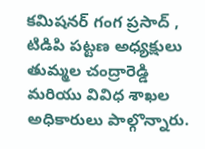కమిషనర్ గంగ ప్రసాద్ , టిడిపి పట్టణ అధ్యక్షులు తుమ్మల చంద్రారెడ్డి మరియు వివిధ శాఖల అధికారులు పాల్గొన్నారు.